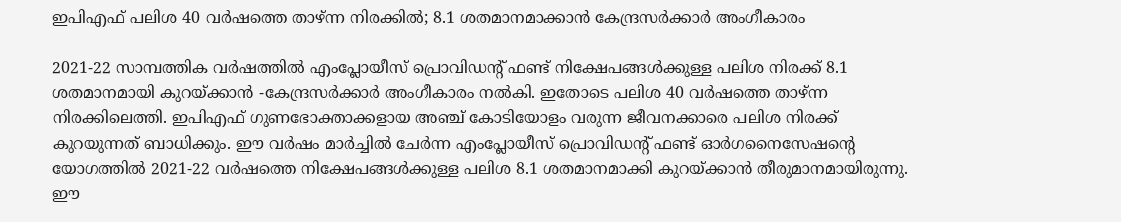ഇപിഎഫ് പലിശ 40 വര്‍ഷത്തെ താഴ്ന്ന നിരക്കില്‍; 8.1 ശതമാനമാക്കാൻ കേന്ദ്രസർക്കാർ അംഗീകാരം

2021-22 സാമ്പത്തിക വര്‍ഷത്തില്‍ എംപ്ലോയീസ് പ്രൊവിഡന്റ് ഫണ്ട് നിക്ഷേപങ്ങള്‍ക്കുള്ള പലിശ നിരക്ക് 8.1 ശതമാനമായി കുറയ്ക്കാന്‍ -കേന്ദ്രസര്‍ക്കാര്‍ അംഗീകാരം നല്‍കി. ഇതോടെ പലിശ 40 വര്‍ഷത്തെ താഴ്ന്ന നിരക്കിലെത്തി. ഇപിഎഫ് ഗുണഭോക്താക്കളായ അഞ്ച് കോടിയോളം വരുന്ന ജീവനക്കാരെ പലിശ നിരക്ക് കുറയുന്നത് ബാധിക്കും. ഈ വര്‍ഷം മാര്‍ച്ചില്‍ ചേര്‍ന്ന എംപ്ലോയീസ് പ്രൊവിഡന്റ് ഫണ്ട് ഓര്‍ഗനൈസേഷന്റെ യോഗത്തില്‍ 2021-22 വര്‍ഷത്തെ നിക്ഷേപങ്ങള്‍ക്കുള്ള പലിശ 8.1 ശതമാനമാക്കി കുറയ്ക്കാന്‍ തീരുമാനമായിരുന്നു. ഈ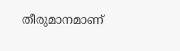തീരുമാനമാണ്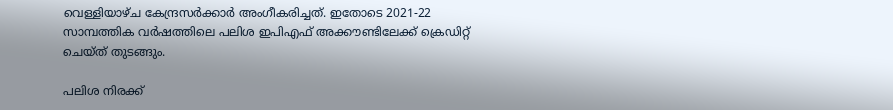വെള്ളിയാഴ്ച കേന്ദ്രസര്‍ക്കാര്‍ അംഗീകരിച്ചത്. ഇതോടെ 2021-22 സാമ്പത്തിക വർഷത്തിലെ പലിശ ഇപിഎഫ് അക്കൗണ്ടിലേക്ക് ക്രെഡിറ്റ് ചെയ്ത് തുടങ്ങും.

പലിശ നിരക്ക്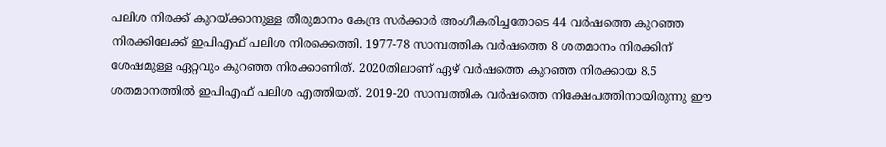പലിശ നിരക്ക് കുറയ്ക്കാനുള്ള തീരുമാനം കേന്ദ്ര സർക്കാർ അംഗീകരിച്ചതോടെ 44 വർഷത്തെ കുറഞ്ഞ നിരക്കിലേക്ക് ഇപിഎഫ് പലിശ നിരക്കെത്തി. 1977-78 സാമ്പത്തിക വര്‍ഷത്തെ 8 ശതമാനം നിരക്കിന് ശേഷമുള്ള ഏറ്റവും കുറഞ്ഞ നിരക്കാണിത്. 2020തിലാണ് ഏഴ് വര്‍ഷത്തെ കുറഞ്ഞ നിരക്കായ 8.5 ശതമാനത്തില്‍ ഇപിഎഫ് പലിശ എത്തിയത്. 2019-20 സാമ്പത്തിക വർഷത്തെ നിക്ഷേപത്തിനായിരുന്നു ഈ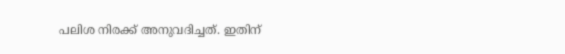പലിശ നിരക്ക് അനുവദിച്ചത്. ഇതിന്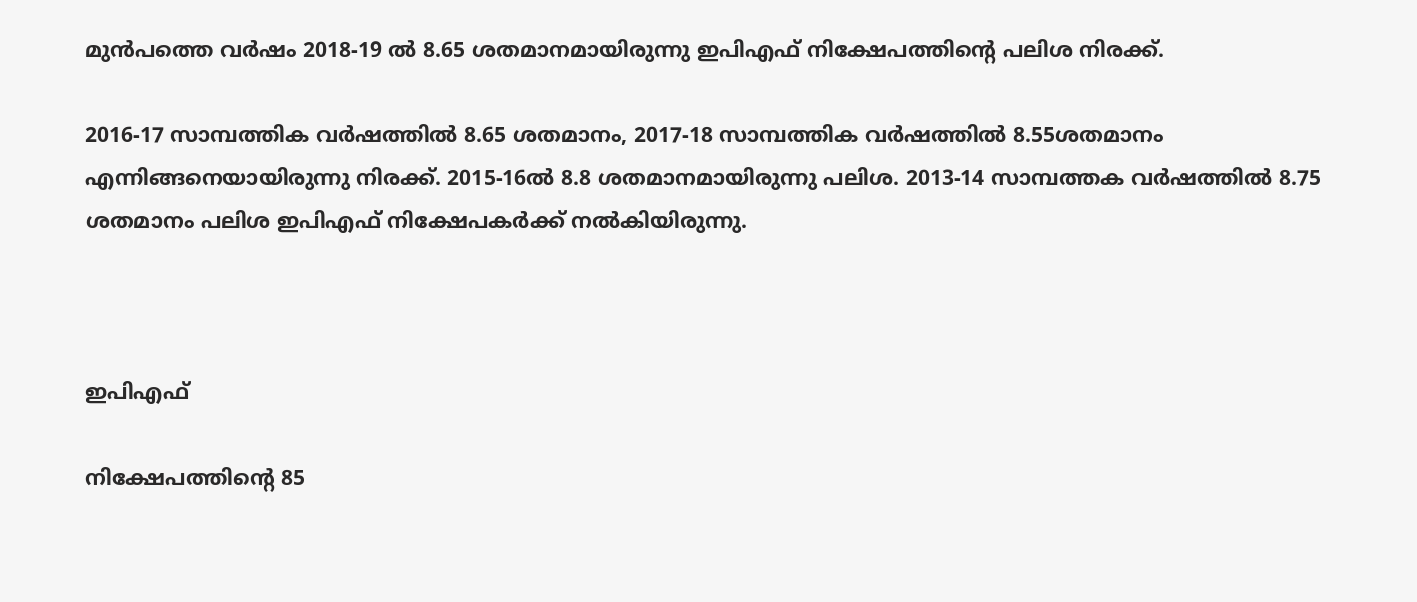മുൻപത്തെ വർഷം 2018-19 ൽ 8.65 ശതമാനമായിരുന്നു ഇപിഎഫ് നിക്ഷേപത്തിന്റെ പലിശ നിരക്ക്.

2016-17 സാമ്പത്തിക വർഷത്തിൽ 8.65 ശതമാനം, 2017-18 സാമ്പത്തിക വർഷത്തിൽ 8.55ശതമാനം എന്നിങ്ങനെയായിരുന്നു നിരക്ക്. 2015-16ല്‍ 8.8 ശതമാനമായിരുന്നു പലിശ. 2013-14 സാമ്പത്തക വർഷത്തിൽ 8.75 ശതമാനം പലിശ ഇപിഎഫ് നിക്ഷേപകർക്ക് നൽകിയിരുന്നു.



ഇപിഎഫ്

നിക്ഷേപത്തിന്റെ 85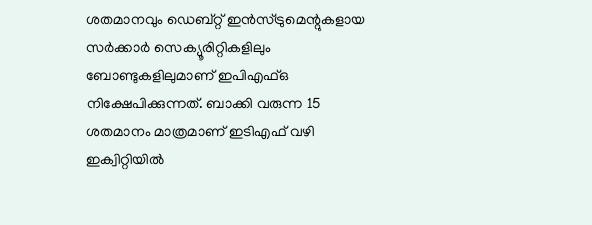ശതമാനവും ഡെബ്റ്റ് ഇന്‍സ്ട്രുമെന്റുകളായ സര്‍ക്കാര്‍ സെക്യൂരിറ്റികളിലും ബോണ്ടുകളിലുമാണ് ഇപിഎഫ്ഒ നിക്ഷേപിക്കുന്നത്. ബാക്കി വരുന്ന 15 ശതമാനം മാത്രമാണ് ഇടിഎഫ് വഴി ഇക്വിറ്റിയിൽ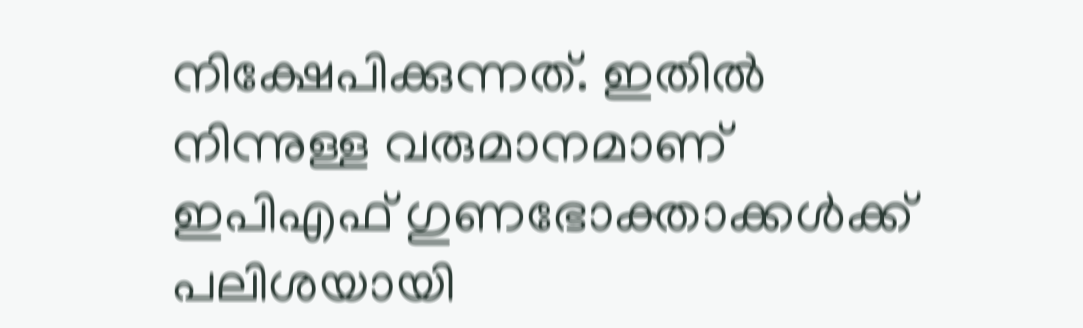നിക്ഷേപിക്കുന്നത്. ഇതില്‍ നിന്നുള്ള വരുമാനമാണ് ഇപിഎഫ് ഗുണഭോക്താക്കൾക്ക് പലിശയായി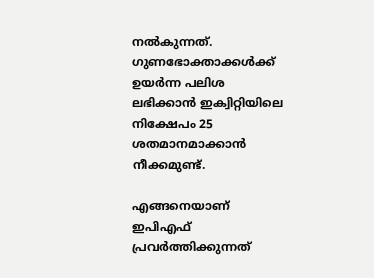നൽകുന്നത്. ഗുണഭോക്താക്കൾക്ക് ഉയർന്ന പലിശ ലഭിക്കാൻ ഇക്വിറ്റിയിലെ നിക്ഷേപം 25 ശതമാനമാക്കാൻ നീക്കമുണ്ട്.

എങ്ങനെയാണ് ഇപിഎഫ് പ്രവർത്തിക്കുന്നത്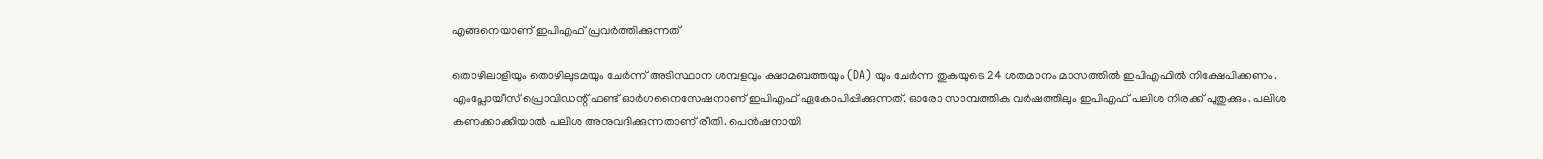എങ്ങനെയാണ് ഇപിഎഫ് പ്രവർത്തിക്കുന്നത്

തൊഴിലാളിയും തൊഴിലുടമയും ചേര്‍ന്ന് അടിസ്ഥാന ശമ്പളവും ക്ഷാമബത്തയും (DA) യും ചേര്‍ന്ന തുകയുടെ 24 ശതമാനം മാസത്തില്‍ ഇപിഎഫില്‍ നിക്ഷേപിക്കണം. എംപ്ലോയീസ് പ്രൊവിഡന്റ് ഫണ്ട് ഓര്‍ഗനൈസേഷനാണ് ഇപിഎഫ് ഏകോപിപ്പിക്കുന്നത്. ഓരോ സാമ്പത്തിക വര്‍ഷത്തിലും ഇപിഎഫ് പലിശ നിരക്ക് പുതുക്കും. പലിശ കണക്കാക്കിയാല്‍ പലിശ അനുവദിക്കുന്നതാണ് രീതി. പെന്‍ഷനായി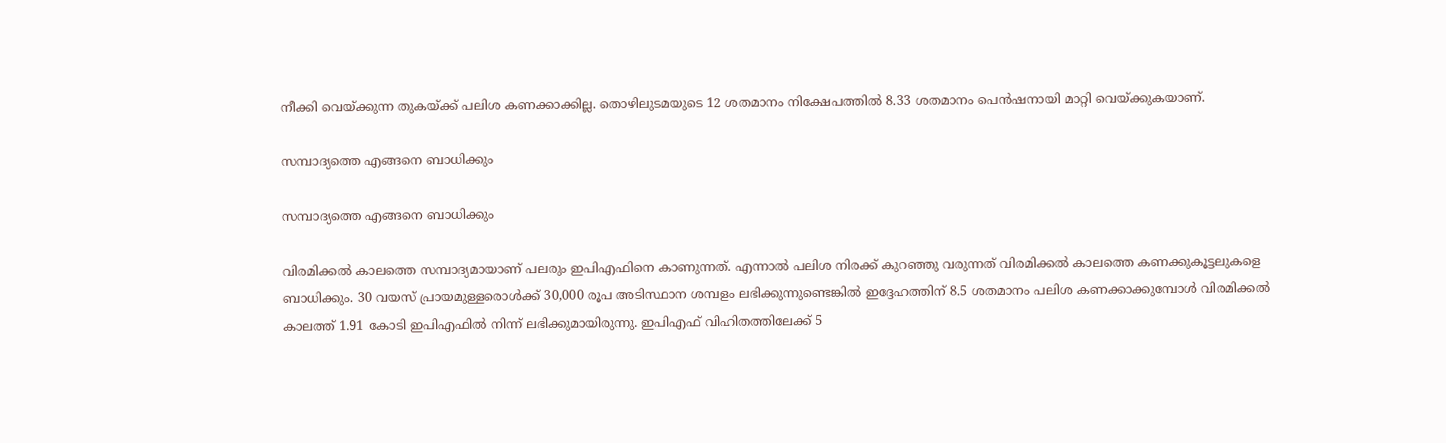നീക്കി വെയ്ക്കുന്ന തുകയ്ക്ക് പലിശ കണക്കാക്കില്ല. തൊഴിലുടമയുടെ 12 ശതമാനം നിക്ഷേപത്തില്‍ 8.33 ശതമാനം പെന്‍ഷനായി മാറ്റി വെയ്ക്കുകയാണ്.

സമ്പാദ്യത്തെ എങ്ങനെ ബാധിക്കും

സമ്പാദ്യത്തെ എങ്ങനെ ബാധിക്കും

വിരമിക്കൽ കാലത്തെ സമ്പാദ്യമായാണ് പലരും ഇപിഎഫിനെ കാണുന്നത്. എന്നാൽ പലിശ നിരക്ക് കുറഞ്ഞു വരുന്നത് വിരമിക്കല്‍ കാലത്തെ കണക്കുകൂട്ടലുകളെ ബാധിക്കും. 30 വയസ് പ്രായമുള്ളരൊള്‍ക്ക് 30,000 രൂപ അടിസ്ഥാന ശമ്പളം ലഭിക്കുന്നുണ്ടെങ്കിൽ ഇദ്ദേഹത്തിന് 8.5 ശതമാനം പലിശ കണക്കാക്കുമ്പോൾ വിരമിക്കല്‍ കാലത്ത് 1.91 കോടി ഇപിഎഫിൽ നിന്ന് ലഭിക്കുമായിരുന്നു. ഇപിഎഫ് വിഹിതത്തിലേക്ക് 5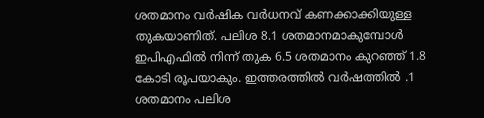ശതമാനം വര്‍ഷിക വര്‍ധനവ് കണക്കാക്കിയുള്ള തുകയാണിത്. പലിശ 8.1 ശതമാനമാകുമ്പോൾ ഇപിഎഫിൽ നിന്ന് തുക 6.5 ശതമാനം കുറഞ്ഞ് 1.8 കോടി രൂപയാകും. ഇത്തരത്തില്‍ വര്‍ഷത്തില്‍ .1 ശതമാനം പലിശ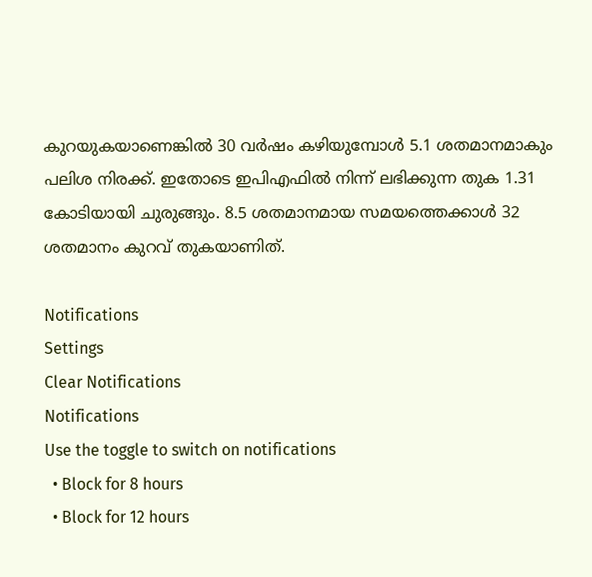കുറയുകയാണെങ്കിൽ 30 വർഷം കഴിയുമ്പോൾ 5.1 ശതമാനമാകും പലിശ നിരക്ക്. ഇതോടെ ഇപിഎഫിൽ നിന്ന് ലഭിക്കുന്ന തുക 1.31 കോടിയായി ചുരുങ്ങും. 8.5 ശതമാനമായ സമയത്തെക്കാള്‍ 32 ശതമാനം കുറവ് തുകയാണിത്.

Notifications
Settings
Clear Notifications
Notifications
Use the toggle to switch on notifications
  • Block for 8 hours
  • Block for 12 hours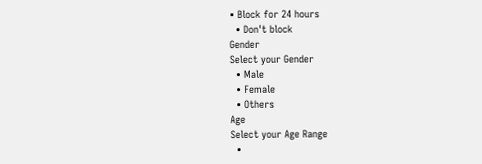• Block for 24 hours
  • Don't block
Gender
Select your Gender
  • Male
  • Female
  • Others
Age
Select your Age Range
  •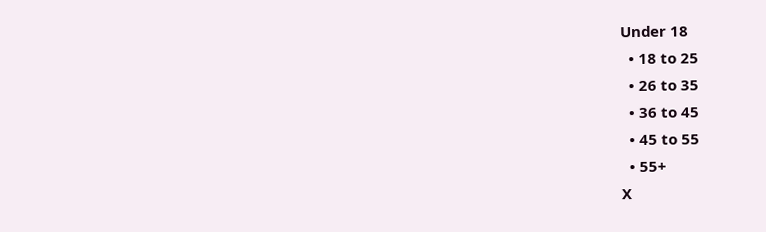Under 18
  • 18 to 25
  • 26 to 35
  • 36 to 45
  • 45 to 55
  • 55+
X